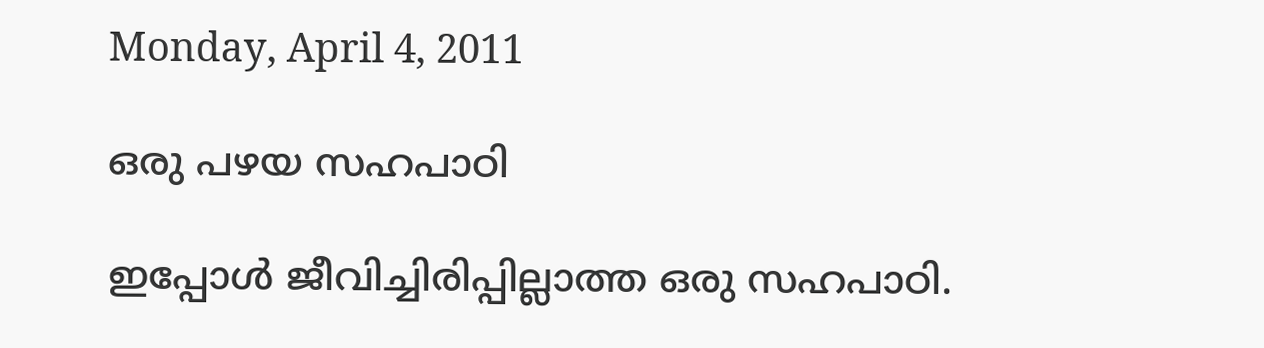Monday, April 4, 2011

ഒരു പഴയ സഹപാഠി

ഇപ്പോള്‍ ജീവിച്ചിരിപ്പില്ലാത്ത ഒരു സഹപാഠി.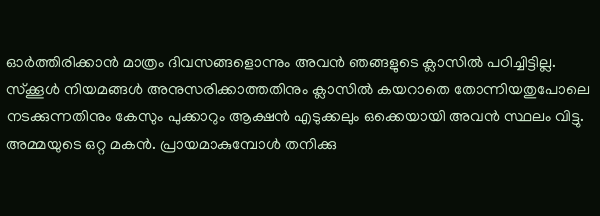ഓര്‍ത്തിരിക്കാന്‍ മാത്രം ദിവസങ്ങളൊന്നും അവന്‍ ഞങ്ങളുടെ ക്ലാസില്‍ പഠിച്ചിട്ടില്ല. സ്ക്കൂള്‍ നിയമങ്ങള്‍ അനുസരിക്കാത്തതിനും ക്ലാസില്‍ കയറാതെ തോന്നിയതുപോലെ നടക്കുന്നതിനും കേസും പുക്കാറും ആക്ഷന്‍ എടുക്കലും ഒക്കെയായി അവന്‍ സ്ഥലം വിട്ടു. അമ്മയുടെ ഒറ്റ മകന്‍. പ്രായമാകുമ്പോള്‍ തനിക്കു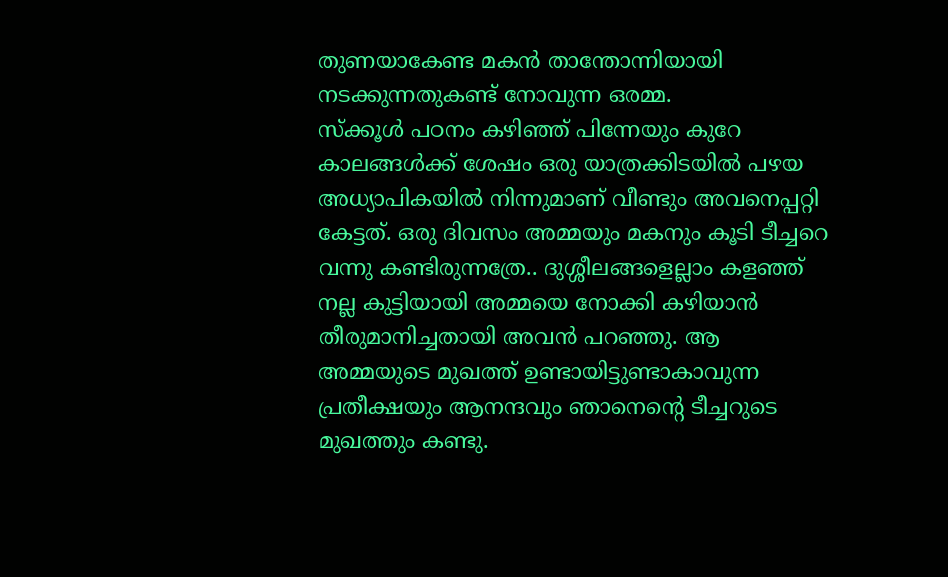തുണയാകേണ്ട മകന്‍ താന്തോന്നിയായി നടക്കുന്നതുകണ്ട് നോവുന്ന ഒരമ്മ.
സ്ക്കൂള്‍ പഠനം കഴിഞ്ഞ് പിന്നേയും കുറേ കാലങ്ങള്‍ക്ക് ശേഷം ഒരു യാത്രക്കിടയില്‍ പഴയ അധ്യാപികയില്‍ നിന്നുമാണ് വീണ്ടും അവനെപ്പറ്റി കേട്ടത്. ഒരു ദിവസം അമ്മയും മകനും കൂടി ടീച്ചറെ വന്നു കണ്ടിരുന്നത്രേ.. ദുശ്ശീലങ്ങളെല്ലാം കളഞ്ഞ് നല്ല കുട്ടിയായി അമ്മയെ നോക്കി കഴിയാന്‍ തീരുമാനിച്ചതായി അവന്‍ പറഞ്ഞു. ആ അമ്മയുടെ മുഖത്ത് ഉണ്ടായിട്ടുണ്ടാകാവുന്ന പ്രതീക്ഷയും ആനന്ദവും ഞാനെന്റെ ടീച്ചറുടെ മുഖത്തും കണ്ടു.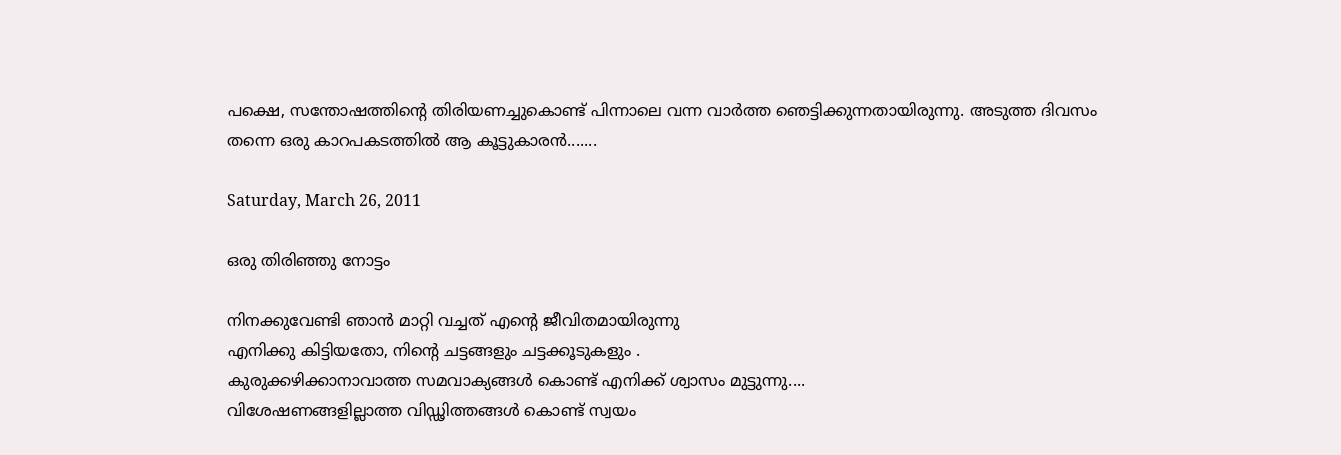പക്ഷെ, സന്തോഷത്തിന്റെ തിരിയണച്ചുകൊണ്ട് പിന്നാലെ വന്ന വാര്‍ത്ത ഞെട്ടിക്കുന്നതായിരുന്നു. അടുത്ത ദിവസം തന്നെ ഒരു കാറപകടത്തില്‍ ആ കൂട്ടുകാരന്‍.......

Saturday, March 26, 2011

ഒരു തിരിഞ്ഞു നോട്ടം

നിനക്കുവേണ്ടി ഞാന്‍ മാറ്റി വച്ചത് എന്റെ ജീവിതമായിരുന്നു
എനിക്കു കിട്ടിയതോ, നിന്റെ ചട്ടങ്ങളും ചട്ടക്കൂടുകളും .
കുരുക്കഴിക്കാനാവാത്ത സമവാക്യങ്ങള്‍ കൊണ്ട് എനിക്ക് ശ്വാസം മുട്ടുന്നു....
വിശേഷണങ്ങളില്ലാത്ത വിഡ്ഢിത്തങ്ങള്‍ കൊണ്ട് സ്വയം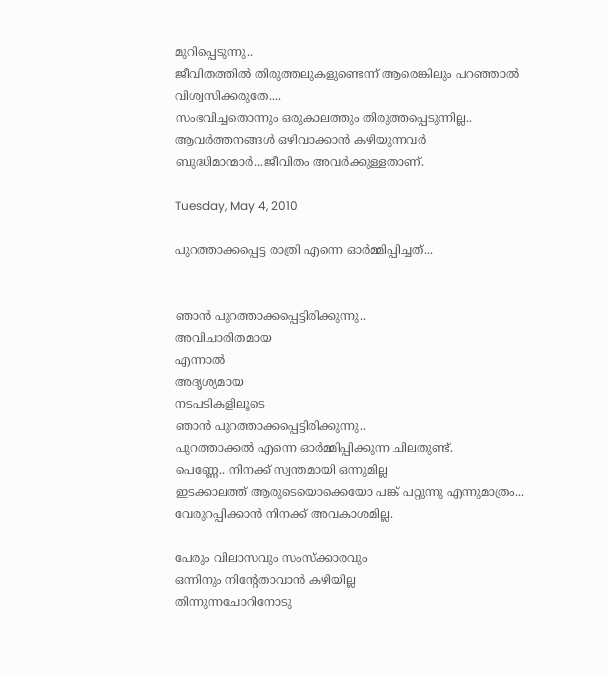മുറിപ്പെടുന്നു..
ജീവിതത്തില്‍ തിരുത്തലുകളുണ്ടെന്ന് ആരെങ്കിലും പറഞ്ഞാല്‍
വിശ്വസിക്കരുതേ....
സംഭവിച്ചതൊന്നും ഒരുകാലത്തും തിരുത്തപ്പെടുന്നില്ല..
ആവര്‍ത്തനങ്ങള്‍ ഒഴിവാക്കാന്‍ കഴിയുന്നവര്‍
ബുദ്ധിമാന്മാര്‍...ജീവിതം അവര്‍ക്കുള്ളതാണ്.

Tuesday, May 4, 2010

പുറത്താക്കപ്പെട്ട രാത്രി എന്നെ ഓര്‍മ്മിപ്പിച്ചത്...


ഞാന്‍ പുറത്താക്കപ്പെട്ടിരിക്കുന്നു..
അവിചാരിതമായ
എന്നാല്‍
അദൃശ്യമായ
നടപടികളിലൂടെ
ഞാന്‍ പുറത്താക്കപ്പെട്ടിരിക്കുന്നു..
പുറത്താക്കല്‍ എന്നെ ഓര്‍മ്മിപ്പിക്കുന്ന ചിലതുണ്ട്.
പെണ്ണേ.. നിനക്ക് സ്വന്തമായി ഒന്നുമില്ല
ഇടക്കാലത്ത് ആരുടെയൊക്കെയോ പങ്ക് പറ്റുന്നു എന്നുമാത്രം...
വേരുറപ്പിക്കാന്‍ നിനക്ക് അവകാശമില്ല.

പേരും വിലാസവും സംസ്ക്കാരവും
ഒന്നിനും നിന്റേതാവാന്‍ കഴിയില്ല
തിന്നുന്നചോറിനോടു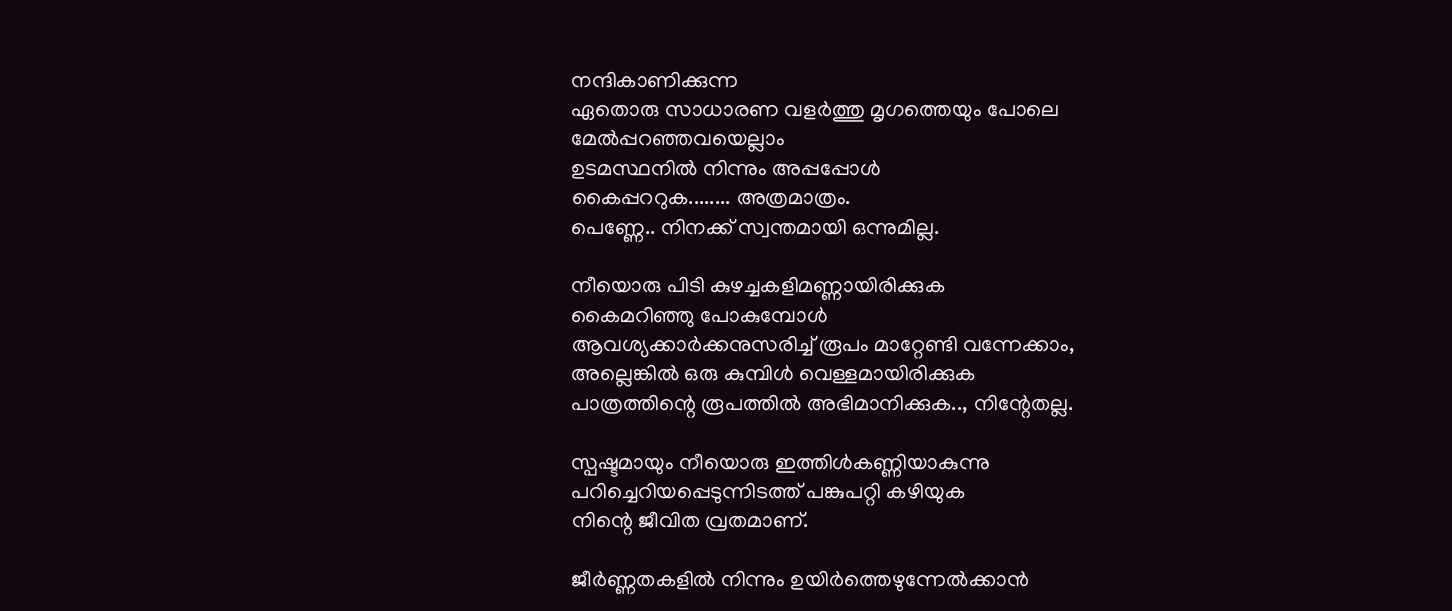നന്ദികാണിക്കുന്ന
ഏതൊരു സാധാരണ വളര്‍ത്തു മൃഗത്തെയും പോലെ
മേല്‍പ്പറഞ്ഞവയെല്ലാം
ഉടമസ്ഥനില്‍ നിന്നും അപ്പപ്പോള്‍
കൈപ്പററുക........ അത്രമാത്രം.
പെണ്ണേ.. നിനക്ക് സ്വന്തമായി ഒന്നുമില്ല.

നീയൊരു പിടി കുഴച്ചകളിമണ്ണായിരിക്കുക
കൈമറിഞ്ഞു പോകുമ്പോള്‍
ആവശ്യക്കാര്‍ക്കനുസരിച്ച് രൂപം മാറ്റേണ്ടി വന്നേക്കാം,
അല്ലെങ്കില്‍ ഒരു കുമ്പിള്‍ വെള്ളമായിരിക്കുക
പാത്രത്തിന്റെ രൂപത്തില്‍ അഭിമാനിക്കുക.., നിന്റേതല്ല.

സ്പഷ്ടമായും നീയൊരു ഇത്തിള്‍കണ്ണിയാകുന്നു
പറിച്ചെറിയപ്പെടുന്നിടത്ത് പങ്കുപറ്റി കഴിയുക
നിന്റെ ജീവിത വ്രതമാണ്.

ജീര്‍ണ്ണതകളില്‍ നിന്നും ഉയിര്‍ത്തെഴുന്നേല്‍ക്കാന്‍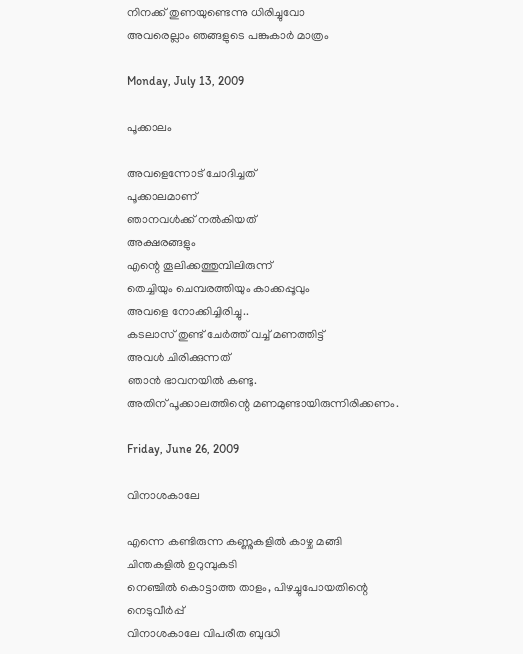നിനക്ക് തുണയുണ്ടെന്നു ധിരിച്ചുവോ
അവരെല്ലാം ഞങ്ങളുടെ പങ്കുകാര്‍ മാത്രം

Monday, July 13, 2009

പൂക്കാലം

അവളെന്നോട് ചോദിച്ചത്
പൂക്കാലമാണ്
ഞാനവള്‍ക്ക് നല്‍കിയത്
അക്ഷരങ്ങളും
എന്റെ തൂലിക്കത്തുമ്പിലിരുന്ന്
തെച്ചിയും ചെമ്പരത്തിയും കാക്കപ്പൂവും
അവളെ നോക്കിച്ചിരിച്ചു..
കടലാസ് തുണ്ട് ചേര്‍ത്ത് വച്ച് മണത്തിട്ട്
അവള്‍ ചിരിക്കുന്നത്
ഞാന്‍ ഭാവനയില്‍ കണ്ടു.
അതിന് പൂക്കാലത്തിന്റെ മണമുണ്ടായിരുന്നിരിക്കണം.

Friday, June 26, 2009

വിനാശകാലേ

എന്നെ കണ്ടിരുന്ന കണ്ണുകളില്‍ കാഴ്ച മങ്ങി
ചിന്തകളില്‍ ഉറുമ്പുകടി
നെഞ്ചില്‍ കൊട്ടാത്ത താളം, പിഴച്ചുപോയതിന്റെ
നെടുവീര്‍പ്പ്
വിനാശകാലേ വിപരീത ബുദ്ധി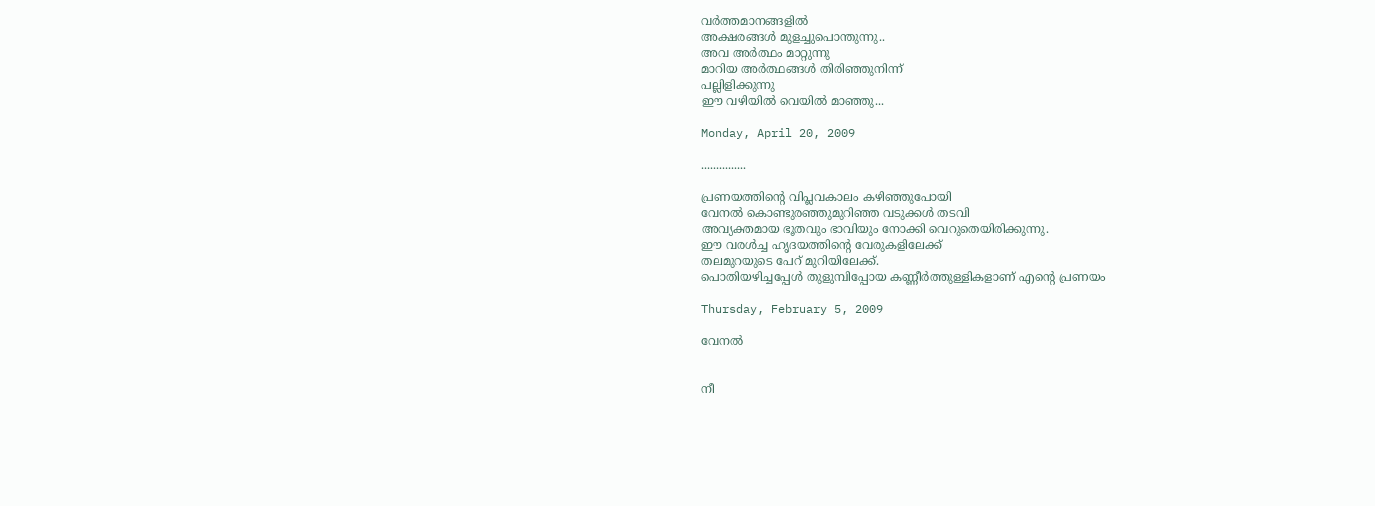വര്‍ത്തമാനങ്ങളില്‍
അക്ഷരങ്ങള്‍ മുളച്ചുപൊന്തുന്നു..
അവ അര്‍ത്ഥം മാറ്റുന്നു
മാറിയ അര്‍ത്ഥങ്ങള്‍ തിരിഞ്ഞുനിന്ന്
പല്ലിളിക്കുന്നു
ഈ വഴിയില്‍ വെയില്‍ മാഞ്ഞു...

Monday, April 20, 2009

...............

പ്രണയത്തിന്റെ വിപ്ലവകാലം കഴിഞ്ഞുപോയി
വേനല്‍ കൊണ്ടുരഞ്ഞുമുറിഞ്ഞ വടുക്കള്‍ തടവി
അവ്യക്തമായ ഭൂതവും ഭാവിയും നോക്കി വെറുതെയിരിക്കുന്നു.
ഈ വരള്‍ച്ച ഹൃദയത്തിന്റെ വേരുകളിലേക്ക്
തലമുറയുടെ പേറ് മുറിയിലേക്ക്.
പൊതിയഴിച്ചപ്പേള്‍ തുളുമ്പിപ്പോയ കണ്ണീര്‍ത്തുള്ളികളാണ് എന്റെ പ്രണയം

Thursday, February 5, 2009

വേനല്‍


നീ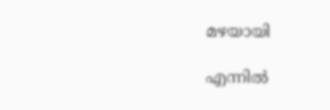മഴയായി

എന്നില്‍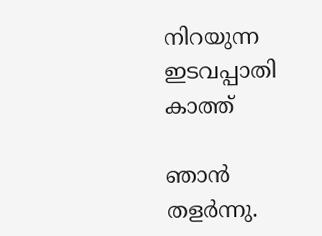നിറയുന്ന
ഇടവപ്പാതി
കാത്ത്

ഞാന്‍
തളര്‍ന്നു.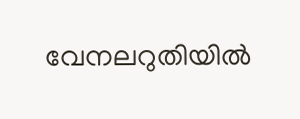വേനലറുതിയില്‍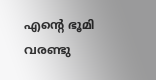എന്റെ ഭൂമി വരണ്ടു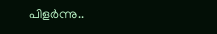പിളര്‍ന്നു..